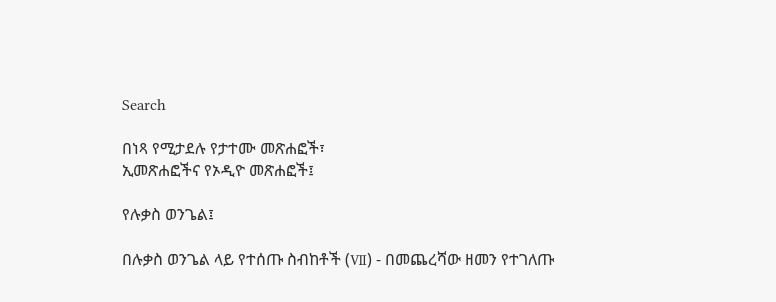Search

በነጻ የሚታደሉ የታተሙ መጽሐፎች፣
ኢመጽሐፎችና የኦዲዮ መጽሐፎች፤

የሉቃስ ወንጌል፤

በሉቃስ ወንጌል ላይ የተሰጡ ስብከቶች (Ⅶ) - በመጨረሻው ዘመን የተገለጡ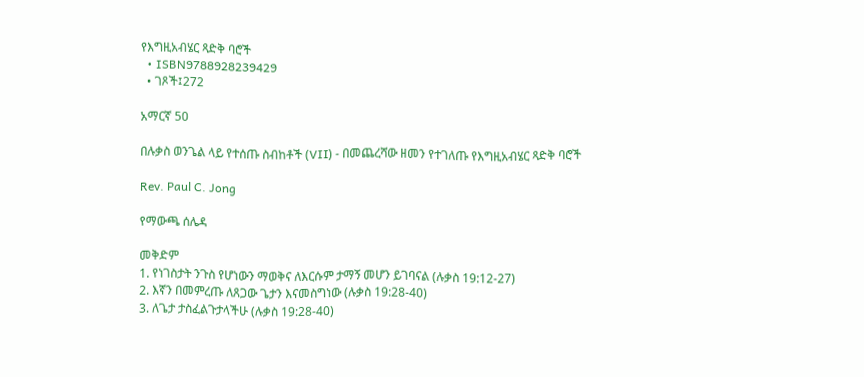የእግዚአብሄር ጻድቅ ባሮች
  • ISBN9788928239429
  • ገጾች፤272

አማርኛ 50

በሉቃስ ወንጌል ላይ የተሰጡ ስብከቶች (Ⅶ) - በመጨረሻው ዘመን የተገለጡ የእግዚአብሄር ጻድቅ ባሮች

Rev. Paul C. Jong

የማውጫ ሰሌዳ

መቅድም
1. የነገስታት ንጉስ የሆነውን ማወቅና ለእርሱም ታማኝ መሆን ይገባናል (ሉቃስ 19:12-27)
2. እኛን በመምረጡ ለጸጋው ጌታን እናመስግነው (ሉቃስ 19:28-40)
3. ለጌታ ታስፈልጉታላችሁ (ሉቃስ 19:28-40)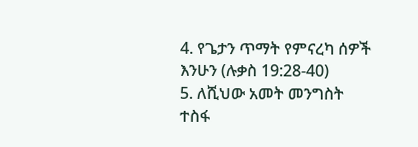4. የጌታን ጥማት የምናረካ ሰዎች እንሁን (ሉቃስ 19:28-40)
5. ለሺህው አመት መንግስት ተስፋ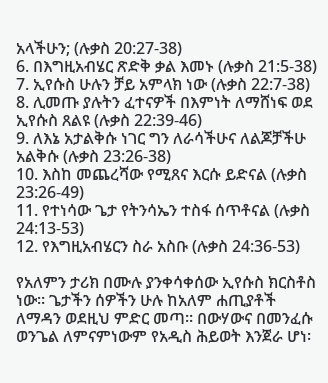አላችሁን; (ሉቃስ 20:27-38)
6. በእግዚአብሄር ጽድቅ ቃል እመኑ (ሉቃስ 21:5-38)
7. ኢየሱስ ሁሉን ቻይ አምላክ ነው (ሉቃስ 22:7-38)
8. ሊመጡ ያሉትን ፈተናዎች በእምነት ለማሸነፍ ወደ ኢየሱስ ጸልዩ (ሉቃስ 22:39-46)
9. ለእኔ አታልቅሱ ነገር ግን ለራሳችሁና ለልጆቻችሁ አልቅሱ (ሉቃስ 23:26-38)
10. እስከ መጨረሻው የሚጸና እርሱ ይድናል (ሉቃስ 23:26-49)
11. የተነሳው ጌታ የትንሳኤን ተስፋ ሰጥቶናል (ሉቃስ 24:13-53)
12. የእግዚአብሄርን ስራ አስቡ (ሉቃስ 24:36-53)

የአለምን ታሪክ በሙሉ ያንቀሳቀሰው ኢየሱስ ክርስቶስ ነው፡፡ ጌታችን ሰዎችን ሁሉ ከአለም ሐጢያቶች ለማዳን ወደዚህ ምድር መጣ፡፡ በውሃውና በመንፈሱ ወንጌል ለምናምነውም የአዲስ ሕይወት እንጀራ ሆነ፡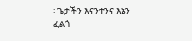፡ ጌታችን እናንተንና እኔን ፈልጎ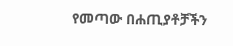የመጣው በሐጢያቶቻችን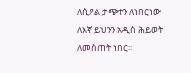ለሲዖል ታጭተን ለነበርነው ለእኛ ይህንን አዲስ ሕይወት ለመስጠት ነበር፡፡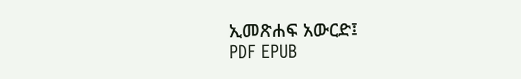ኢመጽሐፍ አውርድ፤
PDF EPUB